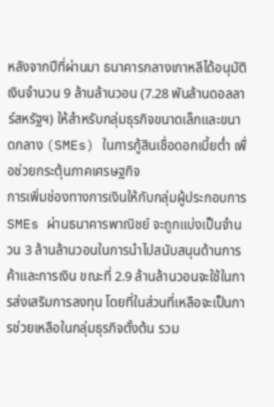หลังจากปีที่ผ่านมา ธนาคารกลางเกาหลีได้อนุมัติเงินจำนวน 9 ล้านล้านวอน (7.28 พันล้านดอลลาร์สหรัฐฯ) ให้สำหรับกลุ่มธุรกิจขนาดเล็กและขนาดกลาง (SMEs) ในการกู้สินเชื่อดอกเบี้ยต่ำ เพื่อช่วยกระตุ้นภาคเศรษฐกิจ
การเพิ่มช่องทางการเงินให้กับกลุ่มผู้ประกอบการ SMEs ผ่านธนาคารพาณิชย์ จะถูกแบ่งเป็นจำนวน 3 ล้านล้านวอนในการนำไปสนับสนุนด้านการค้าและการเงิน ขณะที่ 2.9 ล้านล้านวอนจะใช้ในการส่งเสริมการลงทุน โดยที่ในส่วนที่เหลือจะเป็นการช่วยเหลือในกลุ่มธุรกิจตั้งต้น รวม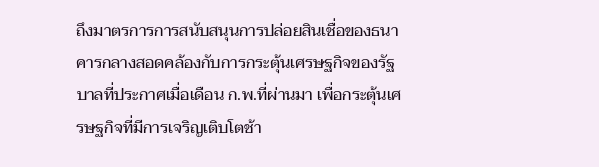ถึงมาตรการการสนับสนุนการปล่อยสินเชื่อของธนาคารกลางสอดคล้องกับการกระตุ้นเศรษฐกิจของรัฐบาลที่ประกาศเมื่อเดือน ก.พ.ที่ผ่านมา เพื่อกระตุ้นเศรษฐกิจที่มีการเจริญเติบโตช้า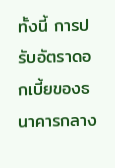ทั้งนี้ การปรับอัตราดอกเบี้ยของธนาคารกลาง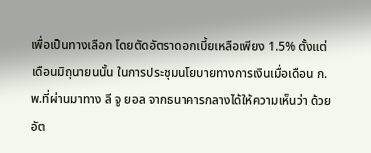เพื่อเป็นทางเลือก โดยตัดอัตราดอกเบี้ยเหลือเพียง 1.5% ตั้งแต่เดือนมิถุนายนนั้น ในการประชุมนโยบายทางการเงินเมื่อเดือน ก.พ.ที่ผ่านมาทาง ลี จู ยอล จากธนาคารกลางได้ให้ความเห็นว่า ด้วยอัต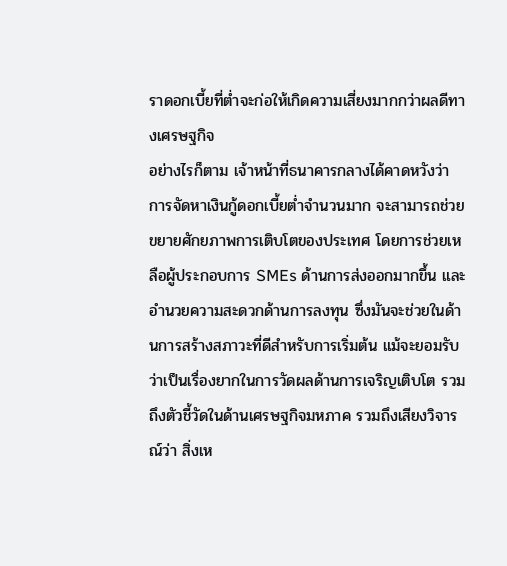ราดอกเบี้ยที่ต่ำจะก่อให้เกิดความเสี่ยงมากกว่าผลดีทางเศรษฐกิจ
อย่างไรก็ตาม เจ้าหน้าที่ธนาคารกลางได้คาดหวังว่า การจัดหาเงินกู้ดอกเบี้ยต่ำจำนวนมาก จะสามารถช่วยขยายศักยภาพการเติบโตของประเทศ โดยการช่วยเหลือผู้ประกอบการ SMEs ด้านการส่งออกมากขึ้น และอำนวยความสะดวกด้านการลงทุน ซึ่งมันจะช่วยในด้านการสร้างสภาวะที่ดีสำหรับการเริ่มต้น แม้จะยอมรับว่าเป็นเรื่องยากในการวัดผลด้านการเจริญเติบโต รวมถึงตัวชี้วัดในด้านเศรษฐกิจมหภาค รวมถึงเสียงวิจารณ์ว่า สิ่งเห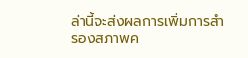ล่านี้จะส่งผลการเพิ่มการสำรองสภาพค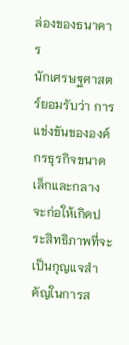ล่องของธนาคาร
นักเศรษฐศาสตร์ยอมรับว่า การแข่งขันขององค์กรธุรกิจขนาดเล็กและกลาง จะก่อให้เกิดประสิทธิภาพที่จะเป็นกุญแจสำคัญในการส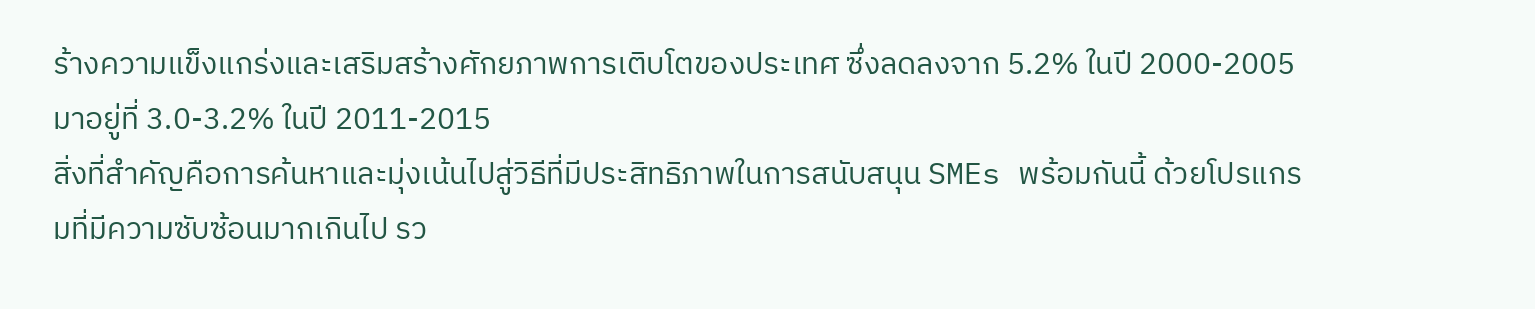ร้างความแข็งแกร่งและเสริมสร้างศักยภาพการเติบโตของประเทศ ซึ่งลดลงจาก 5.2% ในปี 2000-2005 มาอยู่ที่ 3.0-3.2% ในปี 2011-2015
สิ่งที่สำคัญคือการค้นหาและมุ่งเน้นไปสู่วิธีที่มีประสิทธิภาพในการสนับสนุน SMEs พร้อมกันนี้ ด้วยโปรแกรมที่มีความซับซ้อนมากเกินไป รว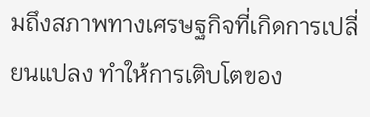มถึงสภาพทางเศรษฐกิจที่เกิดการเปลี่ยนแปลง ทำให้การเติบโตของ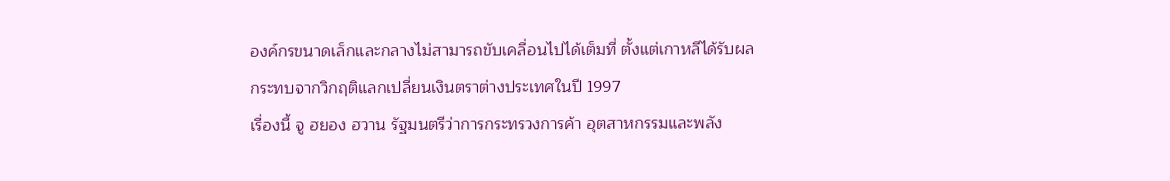องค์กรขนาดเล็กและกลางไม่สามารถขับเคลื่อนไปได้เต็มที่ ตั้งแต่เกาหลีได้รับผลกระทบจากวิกฤติแลกเปลี่ยนเงินตราต่างประเทศในปี 1997
เรื่องนี้ จู ฮยอง ฮวาน รัฐมนตรีว่าการกระทรวงการค้า อุตสาหกรรมและพลัง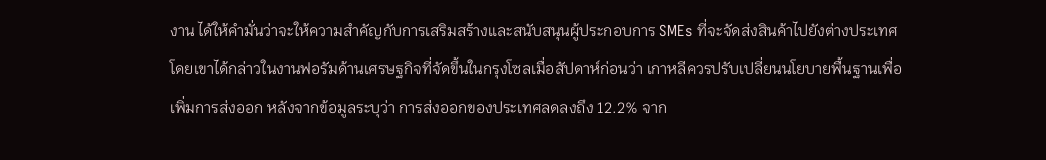งาน ได้ให้คำมั่นว่าจะให้ความสำคัญกับการเสริมสร้างและสนับสนุนผู้ประกอบการ SMEs ที่จะจัดส่งสินค้าไปยังต่างประเทศ โดยเขาได้กล่าวในงานฟอรัมด้านเศรษฐกิจที่จัดขึ้นในกรุงโซลเมื่อสัปดาห์ก่อนว่า เกาหลีควรปรับเปลี่ยนนโยบายพื้นฐานเพื่อเพิ่มการส่งออก หลังจากข้อมูลระบุว่า การส่งออกของประเทศลดลงถึง 12.2% จาก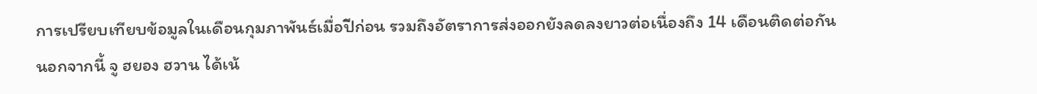การเปรียบเทียบข้อมูลในเดือนกุมภาพันธ์เมื่อปีก่อน รวมถึงอัตราการส่งออกยังลดลงยาวต่อเนื่องถึง 14 เดือนติดต่อกัน
นอกจากนี้ จู ฮยอง ฮวาน ได้เน้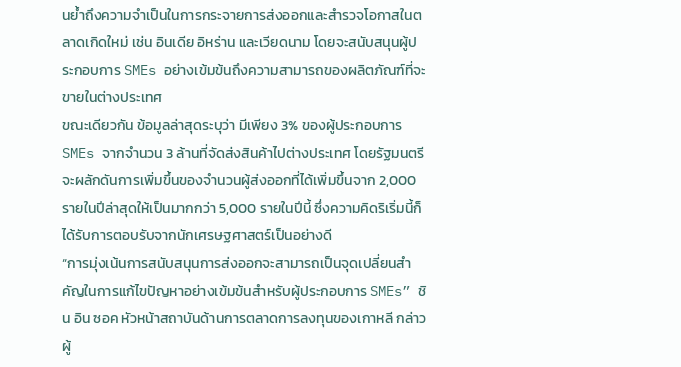นย้ำถึงความจำเป็นในการกระจายการส่งออกและสำรวจโอกาสในตลาดเกิดใหม่ เช่น อินเดีย อิหร่าน และเวียดนาม โดยจะสนับสนุนผู้ประกอบการ SMEs อย่างเข้มข้นถึงความสามารถของผลิตภัณฑ์ที่จะขายในต่างประเทศ
ขณะเดียวกัน ข้อมูลล่าสุดระบุว่า มีเพียง 3% ของผู้ประกอบการ SMEs จากจำนวน 3 ล้านที่จัดส่งสินค้าไปต่างประเทศ โดยรัฐมนตรีจะผลักดันการเพิ่มขึ้นของจำนวนผู้ส่งออกที่ได้เพิ่มขึ้นจาก 2,000 รายในปีล่าสุดให้เป็นมากกว่า 5,000 รายในปีนี้ ซึ่งความคิดริเริ่มนี้ก็ได้รับการตอบรับจากนักเศรษฐศาสตร์เป็นอย่างดี
“การมุ่งเน้นการสนับสนุนการส่งออกจะสามารถเป็นจุดเปลี่ยนสำคัญในการแก้ไขปัญหาอย่างเข้มข้นสำหรับผู้ประกอบการ SMEs” ชิน อิน ซอค หัวหน้าสถาบันด้านการตลาดการลงทุนของเกาหลี กล่าว
ผู้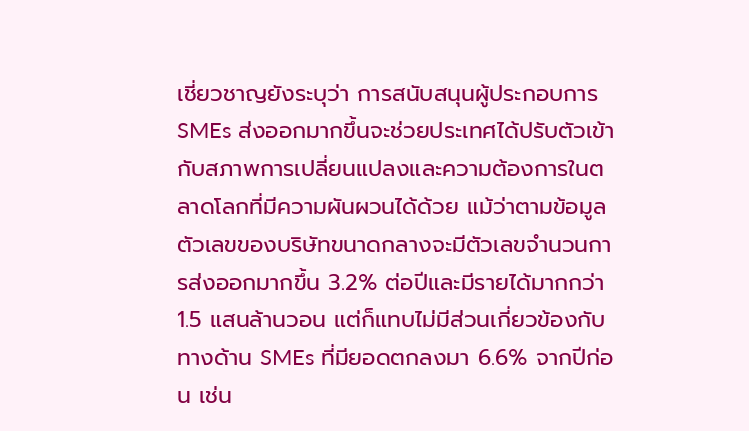เชี่ยวชาญยังระบุว่า การสนับสนุนผู้ประกอบการ SMEs ส่งออกมากขึ้นจะช่วยประเทศได้ปรับตัวเข้ากับสภาพการเปลี่ยนแปลงและความต้องการในตลาดโลกที่มีความผันผวนได้ด้วย แม้ว่าตามข้อมูลตัวเลขของบริษัทขนาดกลางจะมีตัวเลขจำนวนการส่งออกมากขึ้น 3.2% ต่อปีและมีรายได้มากกว่า 1.5 แสนล้านวอน แต่ก็แทบไม่มีส่วนเกี่ยวข้องกับทางด้าน SMEs ที่มียอดตกลงมา 6.6% จากปีก่อน เช่น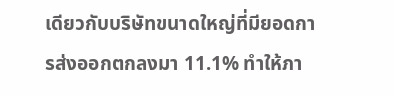เดียวกับบริษัทขนาดใหญ่ที่มียอดการส่งออกตกลงมา 11.1% ทำให้ภา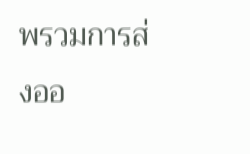พรวมการส่งออ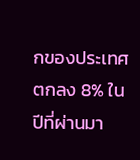กของประเทศตกลง 8% ในปีที่ผ่านมา